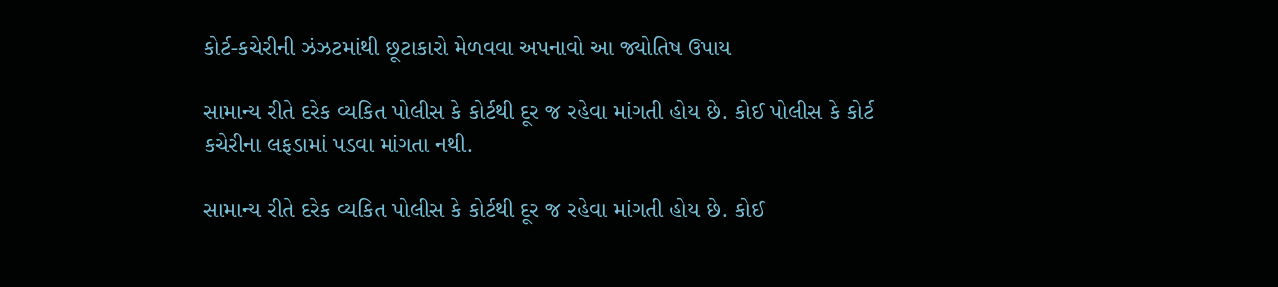કોર્ટ-કચેરીની ઝંઝટમાંથી છૂટાકારો મેળવવા અપનાવો આ જ્યોતિષ ઉપાય

સામાન્ય રીતે દરેક વ્યકિત પોલીસ કે કોર્ટથી દૂર જ રહેવા માંગતી હોય છે. કોઈ પોલીસ કે કોર્ટ કચેરીના લફડામાં પડવા માંગતા નથી.

સામાન્ય રીતે દરેક વ્યકિત પોલીસ કે કોર્ટથી દૂર જ રહેવા માંગતી હોય છે. કોઈ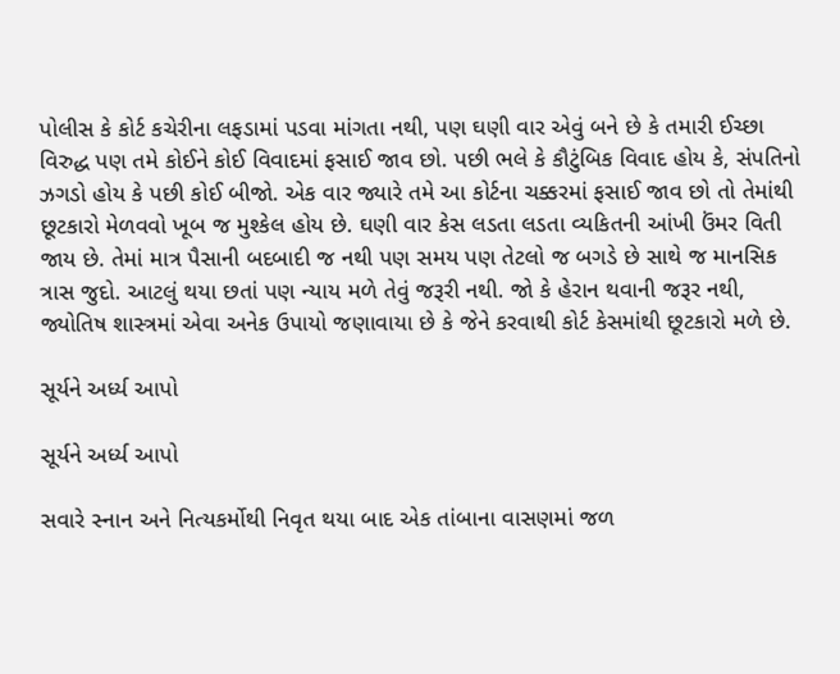પોલીસ કે કોર્ટ કચેરીના લફડામાં પડવા માંગતા નથી, પણ ઘણી વાર એવું બને છે કે તમારી ઈચ્છા વિરુદ્ધ પણ તમે કોઈને કોઈ વિવાદમાં ફસાઈ જાવ છો. પછી ભલે કે કૌટુંબિક વિવાદ હોય કે, સંપતિનો ઝગડો હોય કે પછી કોઈ બીજો. એક વાર જ્યારે તમે આ કોર્ટના ચક્કરમાં ફસાઈ જાવ છો તો તેમાંથી છૂટકારો મેળવવો ખૂબ જ મુશ્કેલ હોય છે. ઘણી વાર કેસ લડતા લડતા વ્યકિતની આંખી ઉંમર વિતી જાય છે. તેમાં માત્ર પૈસાની બદબાદી જ નથી પણ સમય પણ તેટલો જ બગડે છે સાથે જ માનસિક ત્રાસ જુદો. આટલું થયા છતાં પણ ન્યાય મળે તેવું જરૂરી નથી. જો કે હેરાન થવાની જરૂર નથી, જ્યોતિષ શાસ્ત્રમાં એવા અનેક ઉપાયો જણાવાયા છે કે જેને કરવાથી કોર્ટ કેસમાંથી છૂટકારો મળે છે.

સૂર્યને અર્ધ્ય આપો

સૂર્યને અર્ધ્ય આપો

સવારે સ્નાન અને નિત્યકર્મોથી નિવૃત થયા બાદ એક તાંબાના વાસણમાં જળ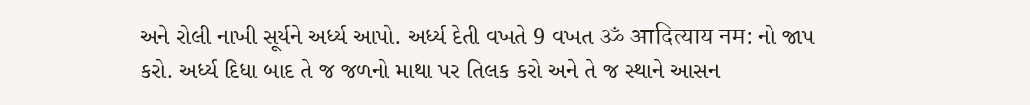અને રોલી નાખી સૂર્યને અર્ધ્ય આપો. અર્ધ્ય દેતી વખતે 9 વખત ॐ आदित्याय नम: નો જાપ કરો. અર્ધ્ય દિધા બાદ તે જ જળનો માથા પર તિલક કરો અને તે જ સ્થાને આસન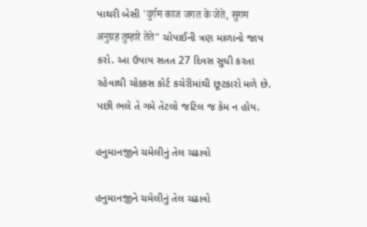પાથરી બેસી 'दुर्गम काज जगत के जेते, सुगम अनुग्रह तुम्हारे तेते" ચોપાઈની ત્રણ માળાનો જાપ કરો. આ ઉપાય સતત 27 દિવસ સુધી કરતા રહેવાથી ચોક્કસ કોર્ટ કચેરીમાંથી છૂટકારો મળે છે. પછી ભલે તે ગમે તેટલો જટિલ જ કેમ ન હોય.

હનુમાનજીને ચમેલીનું તેલ ચઢાવો

હનુમાનજીને ચમેલીનું તેલ ચઢાવો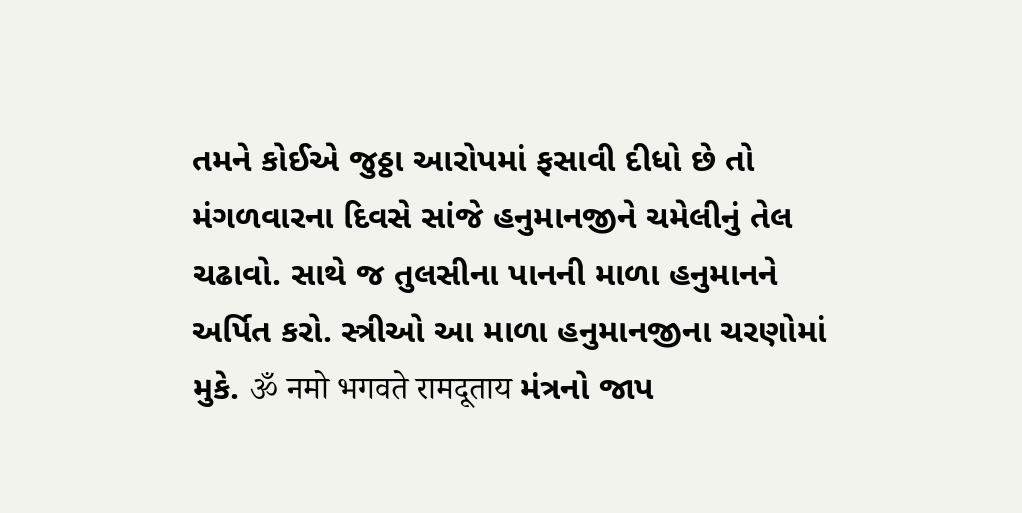તમને કોઈએ જુઠ્ઠા આરોપમાં ફસાવી દીધો છે તો મંગળવારના દિવસે સાંજે હનુમાનજીને ચમેલીનું તેલ ચઢાવો. સાથે જ તુલસીના પાનની માળા હનુમાનને અર્પિત કરો. સ્ત્રીઓ આ માળા હનુમાનજીના ચરણોમાં મુકે. ॐ नमो भगवते रामदूताय મંત્રનો જાપ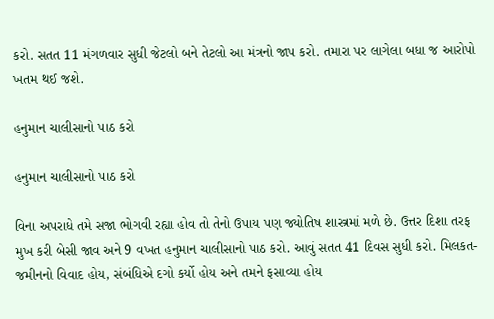કરો. સતત 11 મંગળવાર સુધી જેટલો બને તેટલો આ મંત્રનો જાપ કરો. તમારા પર લાગેલા બધા જ આરોપો ખતમ થઈ જશે.

હનુમાન ચાલીસાનો પાઠ કરો

હનુમાન ચાલીસાનો પાઠ કરો

વિના અપરાધે તમે સજા ભોગવી રહ્યા હોવ તો તેનો ઉપાય પણ જ્યોતિષ શાસ્ત્રમાં મળે છે. ઉત્તર દિશા તરફ મુખ કરી બેસી જાવ અને 9 વખત હનુમાન ચાલીસાનો પાઠ કરો. આવું સતત 41 દિવસ સુધી કરો. મિલકત-જમીનનો વિવાદ હોય, સંબંધિએ દગો કર્યો હોય અને તમને ફસાવ્યા હોય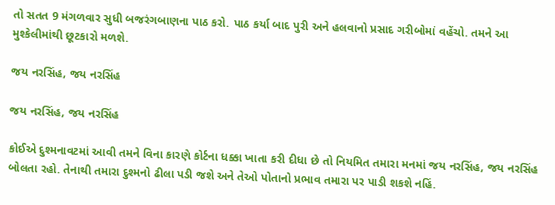તો સતત 9 મંગળવાર સુધી બજરંગબાણના પાઠ કરો. પાઠ કર્યા બાદ પુરી અને હલવાનો પ્રસાદ ગરીબોમાં વહેંચો. તમને આ મુશ્કેલીમાંથી છૂટકારો મળશે.

જય નરસિંહ, જય નરસિંહ

જય નરસિંહ, જય નરસિંહ

કોઈએ દુશ્મનાવટમાં આવી તમને વિના કારણે કોર્ટના ધક્કા ખાતા કરી દીધા છે તો નિયમિત તમારા મનમાં જય નરસિંહ, જય નરસિંહ બોલતા રહો. તેનાથી તમારા દુશ્મનો ઢીલા પડી જશે અને તેઓ પોતાનો પ્રભાવ તમારા પર પાડી શકશે નહિં.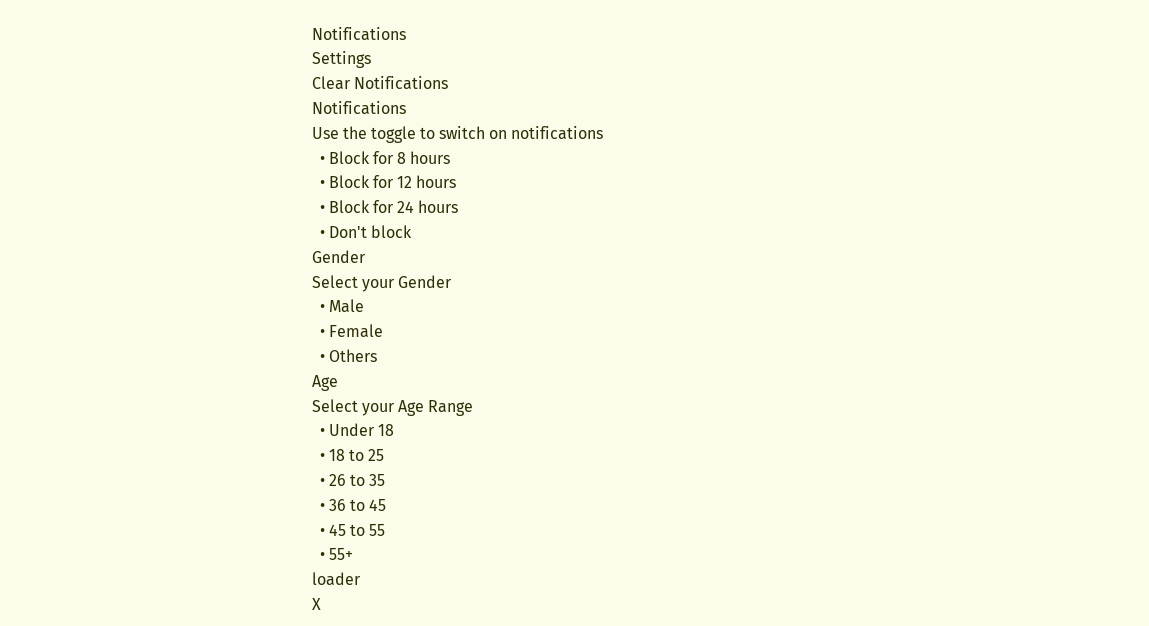Notifications
Settings
Clear Notifications
Notifications
Use the toggle to switch on notifications
  • Block for 8 hours
  • Block for 12 hours
  • Block for 24 hours
  • Don't block
Gender
Select your Gender
  • Male
  • Female
  • Others
Age
Select your Age Range
  • Under 18
  • 18 to 25
  • 26 to 35
  • 36 to 45
  • 45 to 55
  • 55+
loader
X